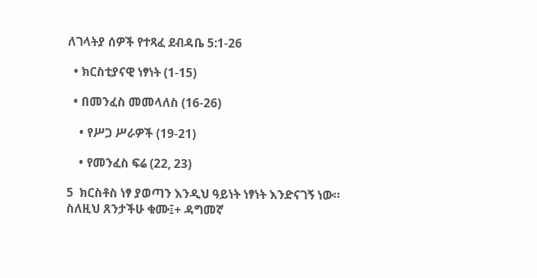ለገላትያ ሰዎች የተጻፈ ደብዳቤ 5:1-26

  • ክርስቲያናዊ ነፃነት (1-15)

  • በመንፈስ መመላለስ (16-26)

    • የሥጋ ሥራዎች (19-21)

    • የመንፈስ ፍሬ (22, 23)

5  ክርስቶስ ነፃ ያወጣን እንዲህ ዓይነት ነፃነት እንድናገኝ ነው። ስለዚህ ጸንታችሁ ቁሙ፤+ ዳግመኛ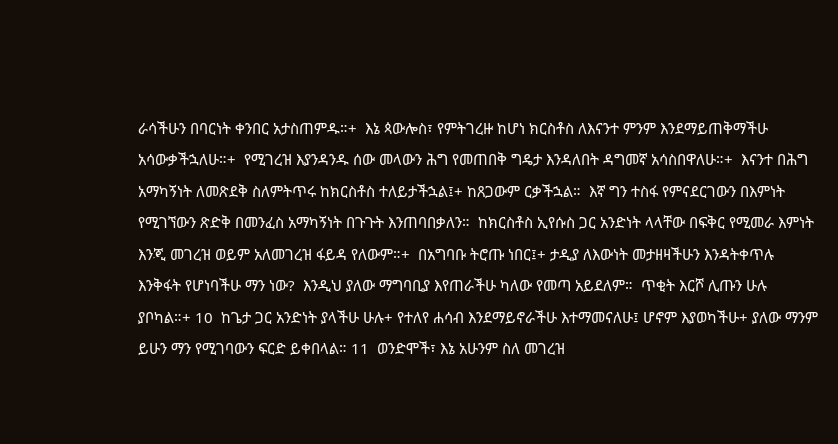ራሳችሁን በባርነት ቀንበር አታስጠምዱ።+  እኔ ጳውሎስ፣ የምትገረዙ ከሆነ ክርስቶስ ለእናንተ ምንም እንደማይጠቅማችሁ አሳውቃችኋለሁ።+  የሚገረዝ እያንዳንዱ ሰው መላውን ሕግ የመጠበቅ ግዴታ እንዳለበት ዳግመኛ አሳስበዋለሁ።+  እናንተ በሕግ አማካኝነት ለመጽደቅ ስለምትጥሩ ከክርስቶስ ተለይታችኋል፤+ ከጸጋውም ርቃችኋል።  እኛ ግን ተስፋ የምናደርገውን በእምነት የሚገኘውን ጽድቅ በመንፈስ አማካኝነት በጉጉት እንጠባበቃለን።  ከክርስቶስ ኢየሱስ ጋር አንድነት ላላቸው በፍቅር የሚመራ እምነት እንጂ መገረዝ ወይም አለመገረዝ ፋይዳ የለውም።+  በአግባቡ ትሮጡ ነበር፤+ ታዲያ ለእውነት መታዘዛችሁን እንዳትቀጥሉ እንቅፋት የሆነባችሁ ማን ነው?  እንዲህ ያለው ማግባቢያ እየጠራችሁ ካለው የመጣ አይደለም።  ጥቂት እርሾ ሊጡን ሁሉ ያቦካል።+ 10  ከጌታ ጋር አንድነት ያላችሁ ሁሉ+ የተለየ ሐሳብ እንደማይኖራችሁ እተማመናለሁ፤ ሆኖም እያወካችሁ+ ያለው ማንም ይሁን ማን የሚገባውን ፍርድ ይቀበላል። 11  ወንድሞች፣ እኔ አሁንም ስለ መገረዝ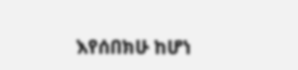እየሰበክሁ ከሆነ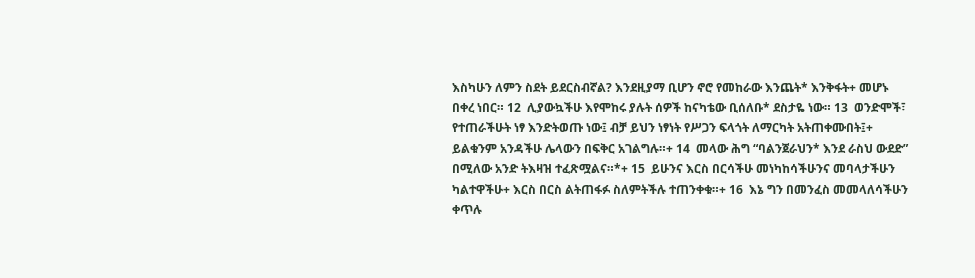እስካሁን ለምን ስደት ይደርስብኛል? እንደዚያማ ቢሆን ኖሮ የመከራው እንጨት* እንቅፋት+ መሆኑ በቀረ ነበር። 12  ሊያውኳችሁ እየሞከሩ ያሉት ሰዎች ከናካቴው ቢሰለቡ* ደስታዬ ነው። 13  ወንድሞች፣ የተጠራችሁት ነፃ እንድትወጡ ነው፤ ብቻ ይህን ነፃነት የሥጋን ፍላጎት ለማርካት አትጠቀሙበት፤+ ይልቁንም አንዳችሁ ሌላውን በፍቅር አገልግሉ።+ 14  መላው ሕግ “ባልንጀራህን* እንደ ራስህ ውደድ” በሚለው አንድ ትእዛዝ ተፈጽሟልና።*+ 15  ይሁንና እርስ በርሳችሁ መነካከሳችሁንና መባላታችሁን ካልተዋችሁ+ እርስ በርስ ልትጠፋፉ ስለምትችሉ ተጠንቀቁ።+ 16  እኔ ግን በመንፈስ መመላለሳችሁን ቀጥሉ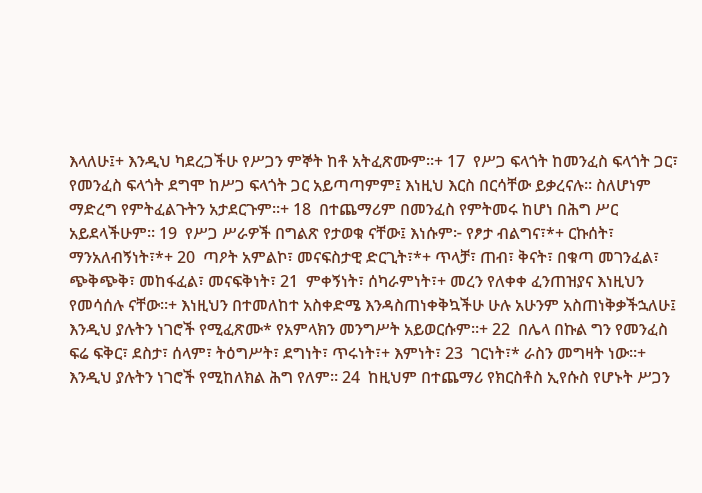እላለሁ፤+ እንዲህ ካደረጋችሁ የሥጋን ምኞት ከቶ አትፈጽሙም።+ 17  የሥጋ ፍላጎት ከመንፈስ ፍላጎት ጋር፣ የመንፈስ ፍላጎት ደግሞ ከሥጋ ፍላጎት ጋር አይጣጣምም፤ እነዚህ እርስ በርሳቸው ይቃረናሉ። ስለሆነም ማድረግ የምትፈልጉትን አታደርጉም።+ 18  በተጨማሪም በመንፈስ የምትመሩ ከሆነ በሕግ ሥር አይደላችሁም። 19  የሥጋ ሥራዎች በግልጽ የታወቁ ናቸው፤ እነሱም፦ የፆታ ብልግና፣*+ ርኩሰት፣ ማንአለብኝነት፣*+ 20  ጣዖት አምልኮ፣ መናፍስታዊ ድርጊት፣*+ ጥላቻ፣ ጠብ፣ ቅናት፣ በቁጣ መገንፈል፣ ጭቅጭቅ፣ መከፋፈል፣ መናፍቅነት፣ 21  ምቀኝነት፣ ሰካራምነት፣+ መረን የለቀቀ ፈንጠዝያና እነዚህን የመሳሰሉ ናቸው።+ እነዚህን በተመለከተ አስቀድሜ እንዳስጠነቀቅኳችሁ ሁሉ አሁንም አስጠነቅቃችኋለሁ፤ እንዲህ ያሉትን ነገሮች የሚፈጽሙ* የአምላክን መንግሥት አይወርሱም።+ 22  በሌላ በኩል ግን የመንፈስ ፍሬ ፍቅር፣ ደስታ፣ ሰላም፣ ትዕግሥት፣ ደግነት፣ ጥሩነት፣+ እምነት፣ 23  ገርነት፣* ራስን መግዛት ነው።+ እንዲህ ያሉትን ነገሮች የሚከለክል ሕግ የለም። 24  ከዚህም በተጨማሪ የክርስቶስ ኢየሱስ የሆኑት ሥጋን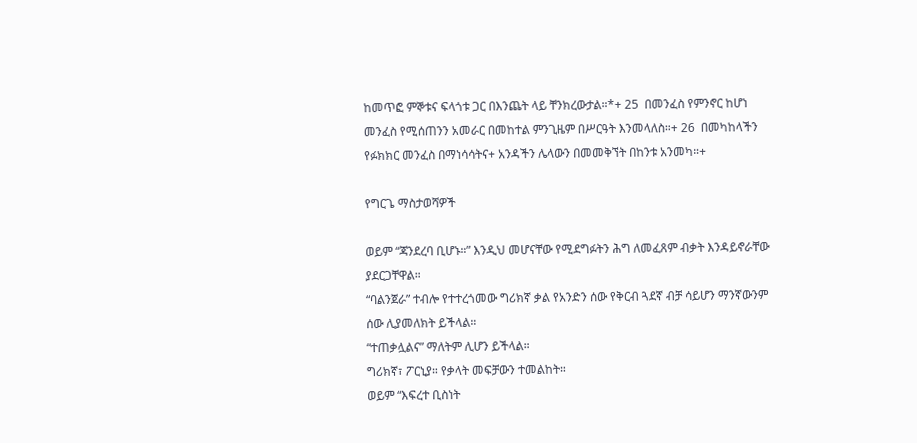ከመጥፎ ምኞቱና ፍላጎቱ ጋር በእንጨት ላይ ቸንክረውታል።*+ 25  በመንፈስ የምንኖር ከሆነ መንፈስ የሚሰጠንን አመራር በመከተል ምንጊዜም በሥርዓት እንመላለስ።+ 26  በመካከላችን የፉክክር መንፈስ በማነሳሳትና+ አንዳችን ሌላውን በመመቅኘት በከንቱ አንመካ።+

የግርጌ ማስታወሻዎች

ወይም “ጃንደረባ ቢሆኑ።” እንዲህ መሆናቸው የሚደግፉትን ሕግ ለመፈጸም ብቃት እንዳይኖራቸው ያደርጋቸዋል።
“ባልንጀራ” ተብሎ የተተረጎመው ግሪክኛ ቃል የአንድን ሰው የቅርብ ጓደኛ ብቻ ሳይሆን ማንኛውንም ሰው ሊያመለክት ይችላል።
“ተጠቃሏልና” ማለትም ሊሆን ይችላል።
ግሪክኛ፣ ፖርኒያ። የቃላት መፍቻውን ተመልከት።
ወይም “እፍረተ ቢስነት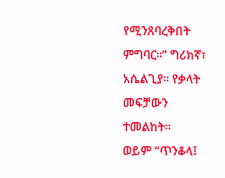የሚንጸባረቅበት ምግባር።” ግሪክኛ፣ አሴልጊያ። የቃላት መፍቻውን ተመልከት።
ወይም “ጥንቆላ፤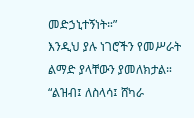መድኃኒተኝነት።”
እንዲህ ያሉ ነገሮችን የመሥራት ልማድ ያላቸውን ያመለክታል።
“ልዝብ፤ ለስላሳ፤ ሸካራ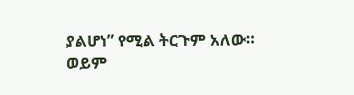ያልሆነ” የሚል ትርጉም አለው።
ወይም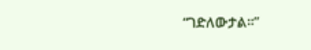“ገድለውታል።”